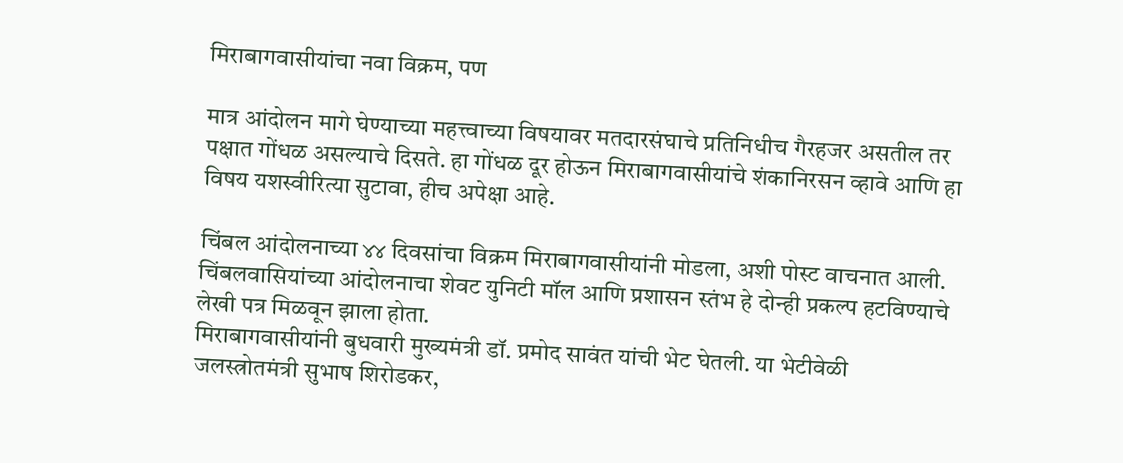मिराबागवासीयांचा नवा विक्रम, पण

मात्र आंदोलन मागे घेण्याच्या महत्त्वाच्या विषयावर मतदारसंघाचे प्रतिनिधीच गैरहजर असतील तर पक्षात गोंधळ असल्याचे दिसते. हा गोंधळ दूर होऊन मिराबागवासीयांचे शंकानिरसन व्हावे आणि हा विषय यशस्वीरित्या सुटावा, हीच अपेक्षा आहे.

चिंबल आंदोलनाच्या ४४ दिवसांचा विक्रम मिराबागवासीयांनी मोडला, अशी पोस्ट वाचनात आली. चिंबलवासियांच्या आंदोलनाचा शेवट युनिटी मॉल आणि प्रशासन स्तंभ हे दोन्ही प्रकल्प हटविण्याचे लेखी पत्र मिळवून झाला होता.
मिराबागवासीयांनी बुधवारी मुख्यमंत्री डॉ. प्रमोद सावंत यांची भेट घेतली. या भेटीवेळी जलस्त्रोतमंत्री सुभाष शिरोडकर,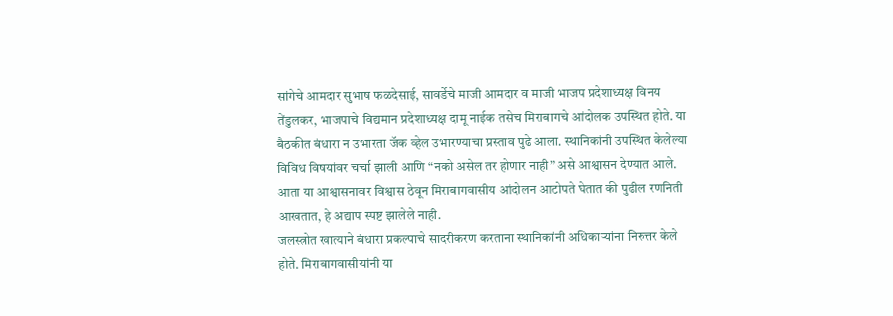सांगेचे आमदार सुभाष फळदेसाई, सावर्डेचे माजी आमदार व माजी भाजप प्रदेशाध्यक्ष विनय तेंडुलकर, भाजपाचे विद्यमान प्रदेशाध्यक्ष दामू नाईक तसेच मिराबागचे आंदोलक उपस्थित होते. या बैठकीत बंधारा न उभारता जॅक व्हेल उभारण्याचा प्रस्ताव पुढे आला. स्थानिकांनी उपस्थित केलेल्या विविध विषयांवर चर्चा झाली आणि “नको असेल तर होणार नाही” असे आश्वासन देण्यात आले. आता या आश्वासनावर विश्वास ठेवून मिराबागवासीय आंदोलन आटोपते घेतात की पुढील रणनिती आखतात, हे अद्याप स्पष्ट झालेले नाही.
जलस्त्रोत खात्याने बंधारा प्रकल्पाचे सादरीकरण करताना स्थानिकांनी अधिकाऱ्यांना निरुत्तर केले होते. मिराबागवासीयांनी या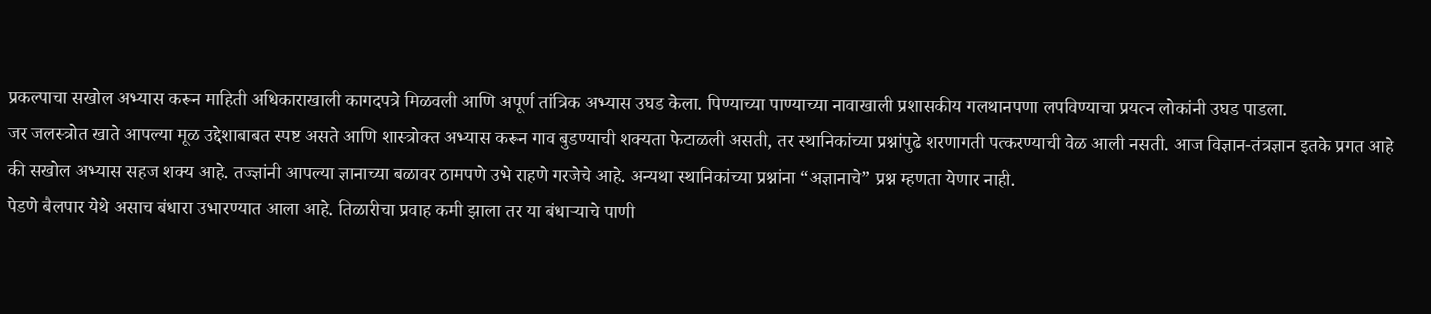प्रकल्पाचा सखोल अभ्यास करून माहिती अधिकाराखाली कागदपत्रे मिळवली आणि अपूर्ण तांत्रिक अभ्यास उघड केला. पिण्याच्या पाण्याच्या नावाखाली प्रशासकीय गलथानपणा लपविण्याचा प्रयत्न लोकांनी उघड पाडला.
जर जलस्त्रोत खाते आपल्या मूळ उद्देशाबाबत स्पष्ट असते आणि शास्त्रोक्त अभ्यास करून गाव बुडण्याची शक्यता फेटाळली असती, तर स्थानिकांच्या प्रश्नांपुढे शरणागती पत्करण्याची वेळ आली नसती. आज विज्ञान-तंत्रज्ञान इतके प्रगत आहे की सखोल अभ्यास सहज शक्य आहे. तज्ज्ञांनी आपल्या ज्ञानाच्या बळावर ठामपणे उभे राहणे गरजेचे आहे. अन्यथा स्थानिकांच्या प्रश्नांना “अज्ञानाचे” प्रश्न म्हणता येणार नाही.
पेडणे बैलपार येथे असाच बंधारा उभारण्यात आला आहे. तिळारीचा प्रवाह कमी झाला तर या बंधाऱ्याचे पाणी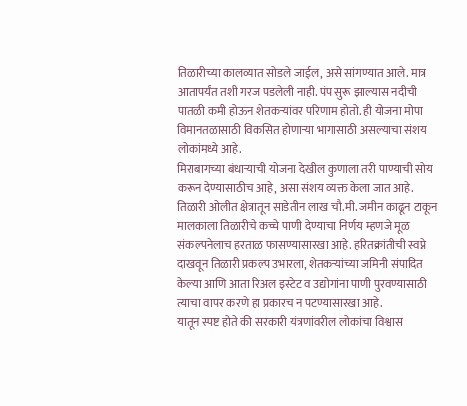तिळारीच्या कालव्यात सोडले जाईल, असे सांगण्यात आले. मात्र आतापर्यंत तशी गरज पडलेली नाही. पंप सुरू झाल्यास नदीची पातळी कमी होऊन शेतकऱ्यांवर परिणाम होतो. ही योजना मोपा विमानतळासाठी विकसित होणाऱ्या भागासाठी असल्याचा संशय लोकांमध्ये आहे.
मिराबागच्या बंधाऱ्याची योजना देखील कुणाला तरी पाण्याची सोय करून देण्यासाठीच आहे, असा संशय व्यक्त केला जात आहे. तिळारी ओलीत क्षेत्रातून साडेतीन लाख चौ.मी. जमीन काढून टाकून मालकाला तिळारीचे कच्चे पाणी देण्याचा निर्णय म्हणजे मूळ संकल्पनेलाच हरताळ फासण्यासारखा आहे. हरितक्रांतीची स्वप्ने दाखवून तिळारी प्रकल्प उभारला, शेतकऱ्यांच्या जमिनी संपादित केल्या आणि आता रिअल इस्टेट व उद्योगांना पाणी पुरवण्यासाठी त्याचा वापर करणे हा प्रकारच न पटण्यासारखा आहे.
यातून स्पष्ट होते की सरकारी यंत्रणांवरील लोकांचा विश्वास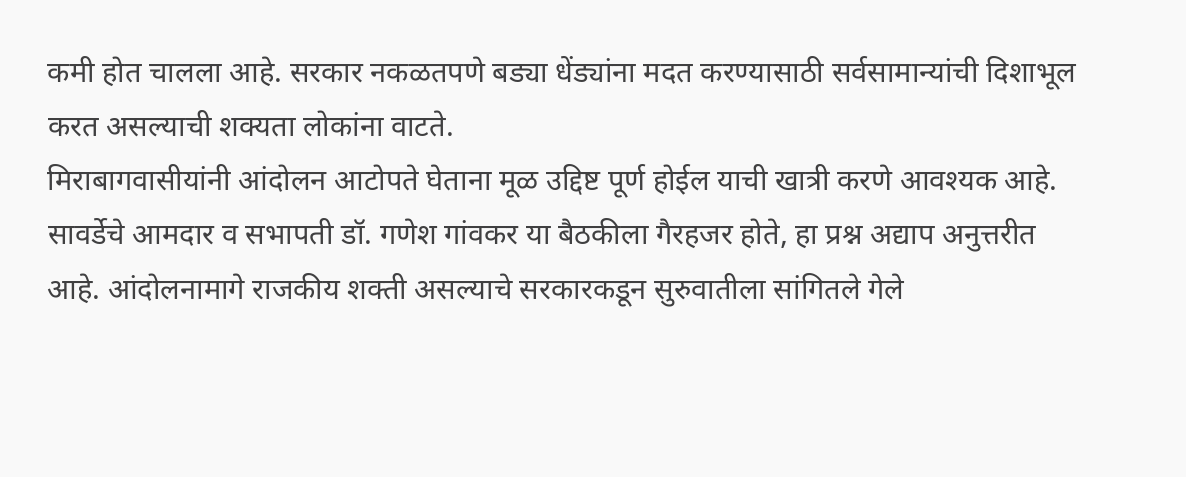कमी होत चालला आहे. सरकार नकळतपणे बड्या धेंड्यांना मदत करण्यासाठी सर्वसामान्यांची दिशाभूल करत असल्याची शक्यता लोकांना वाटते.
मिराबागवासीयांनी आंदोलन आटोपते घेताना मूळ उद्दिष्ट पूर्ण होईल याची खात्री करणे आवश्यक आहे. सावर्डेचे आमदार व सभापती डॉ. गणेश गांवकर या बैठकीला गैरहजर होते, हा प्रश्न अद्याप अनुत्तरीत आहे. आंदोलनामागे राजकीय शक्ती असल्याचे सरकारकडून सुरुवातीला सांगितले गेले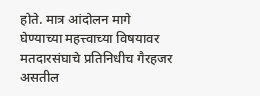होते. मात्र आंदोलन मागे घेण्याच्या महत्त्वाच्या विषयावर मतदारसंघाचे प्रतिनिधीच गैरहजर असतील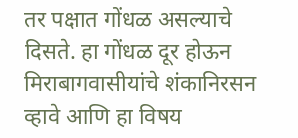तर पक्षात गोंधळ असल्याचे दिसते. हा गोंधळ दूर होऊन मिराबागवासीयांचे शंकानिरसन व्हावे आणि हा विषय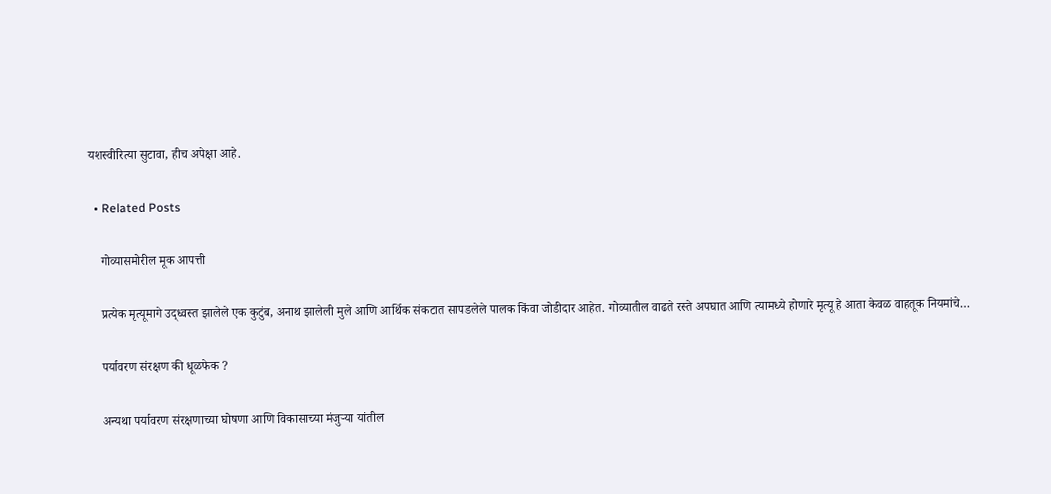यशस्वीरित्या सुटावा, हीच अपेक्षा आहे.

  • Related Posts

    गोव्यासमोरील मूक आपत्ती

    प्रत्येक मृत्यूमागे उद्ध्वस्त झालेले एक कुटुंब, अनाथ झालेली मुले आणि आर्थिक संकटात सापडलेले पालक किंवा जोडीदार आहेत. गोव्यातील वाढते रस्ते अपघात आणि त्यामध्ये होणारे मृत्यू हे आता केवळ वाहतूक नियमांचे…

    पर्यावरण संरक्षण की धूळफेक ?

    अन्यथा पर्यावरण संरक्षणाच्या घोषणा आणि विकासाच्या मंजुऱ्या यांतील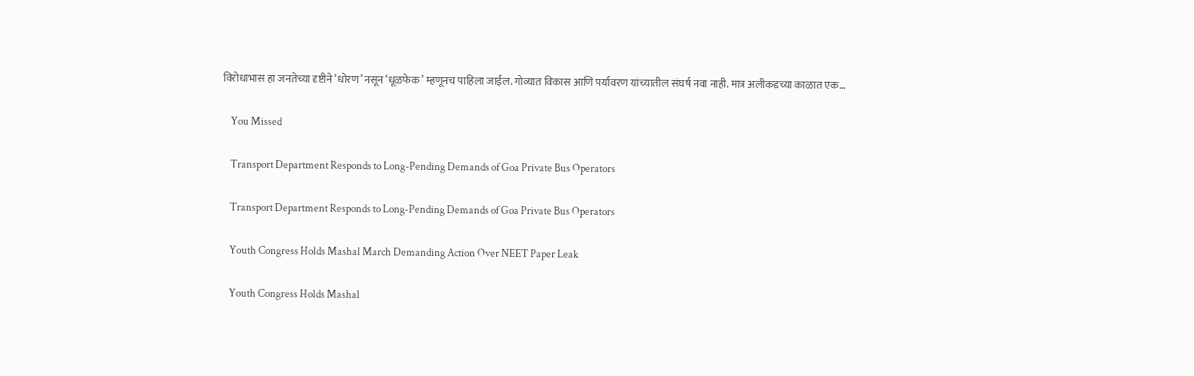विरोधाभास हा जनतेच्या दृष्टीने ‘धोरण’ नसून ‘धूळफेक’ म्हणूनच पाहिला जाईल. गोव्यात विकास आणि पर्यावरण यांच्यातील संघर्ष नवा नाही. मात्र अलीकडच्या काळात एक…

    You Missed

    Transport Department Responds to Long-Pending Demands of Goa Private Bus Operators

    Transport Department Responds to Long-Pending Demands of Goa Private Bus Operators

    Youth Congress Holds Mashal March Demanding Action Over NEET Paper Leak

    Youth Congress Holds Mashal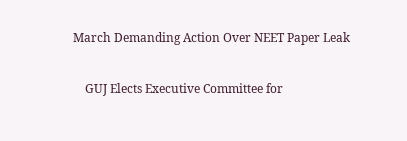March Demanding Action Over NEET Paper Leak

    GUJ Elects Executive Committee for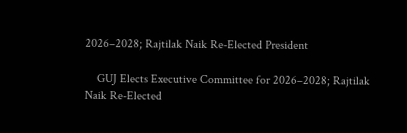2026–2028; Rajtilak Naik Re-Elected President

    GUJ Elects Executive Committee for 2026–2028; Rajtilak Naik Re-Elected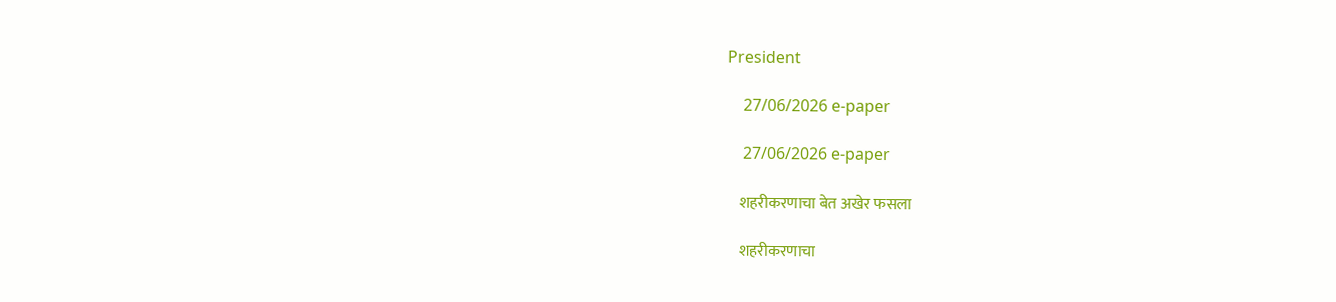President

    27/06/2026 e-paper

    27/06/2026 e-paper

    शहरीकरणाचा बेत अखेर फसला

    शहरीकरणाचा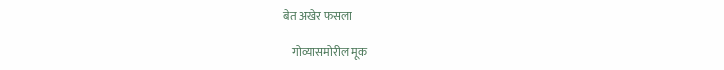बेत अखेर फसला

    गोव्यासमोरील मूक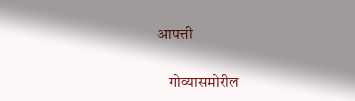आपत्ती

    गोव्यासमोरील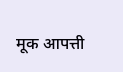मूक आपत्ती